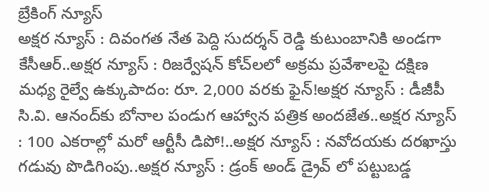బ్రేకింగ్ న్యూస్
అక్షర న్యూస్ : దివంగత నేత పెద్ది సుదర్శన్ రెడ్డి కుటుంబానికి అండగా కేసీఆర్..అక్షర న్యూస్ : రిజర్వేషన్ కోచ్‌లలో అక్రమ ప్రవేశాలపై దక్షిణ మధ్య రైల్వే ఉక్కుపాదం: రూ. 2,000 వరకు ఫైన్!అక్షర న్యూస్ : డీజీపీ సి.వి. ఆనంద్‌కు బోనాల పండుగ ఆహ్వాన పత్రిక అందజేత..అక్షర న్యూస్ : 100 ఎకరాల్లో మరో ఆర్టీసీ డిపో!..అక్షర న్యూస్ : నవోదయకు దరఖాస్తు గడువు పొడిగింపు..అక్షర న్యూస్ : డ్రంక్ అండ్ డ్రైవ్ లో పట్టుబడ్డ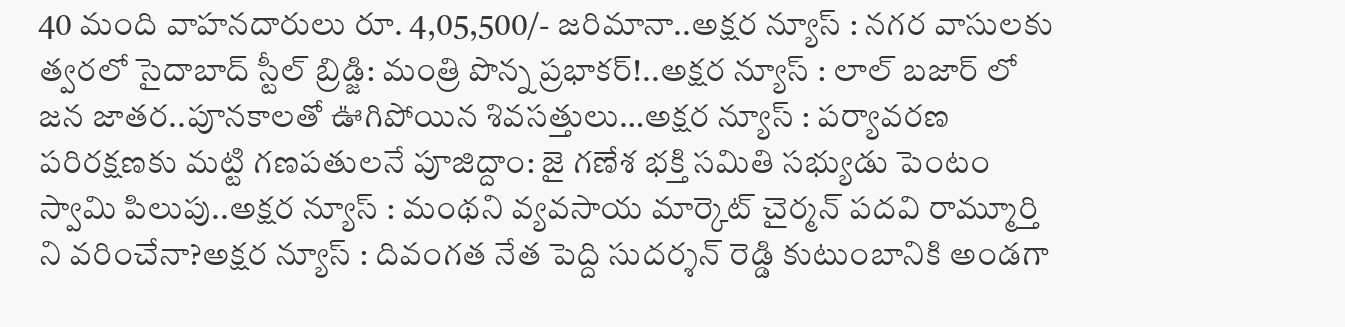40 మంది వాహనదారులు రూ. 4,05,500/- జరిమానా..అక్షర న్యూస్ : నగర వాసులకు త్వరలో సైదాబాద్ స్టీల్ బ్రిడ్జి: మంత్రి పొన్న ప్రభాకర్!..అక్షర న్యూస్ : లాల్ బజార్ లో జన జాతర..పూనకాలతో ఊగిపోయిన శివసత్తులు…అక్షర న్యూస్ : పర్యావరణ పరిరక్షణకు మట్టి గణపతులనే పూజిద్దాం: జై గణేశ భక్తి సమితి సభ్యుడు పెంటం స్వామి పిలుపు..అక్షర న్యూస్ : మంథని వ్యవసాయ మార్కెట్ చైర్మన్ పదవి రామ్మూర్తి ని వరించేనా?అక్షర న్యూస్ : దివంగత నేత పెద్ది సుదర్శన్ రెడ్డి కుటుంబానికి అండగా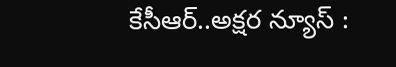కేసీఆర్..అక్షర న్యూస్ :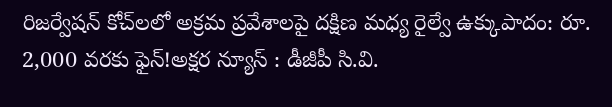రిజర్వేషన్ కోచ్‌లలో అక్రమ ప్రవేశాలపై దక్షిణ మధ్య రైల్వే ఉక్కుపాదం: రూ. 2,000 వరకు ఫైన్!అక్షర న్యూస్ : డీజీపీ సి.వి.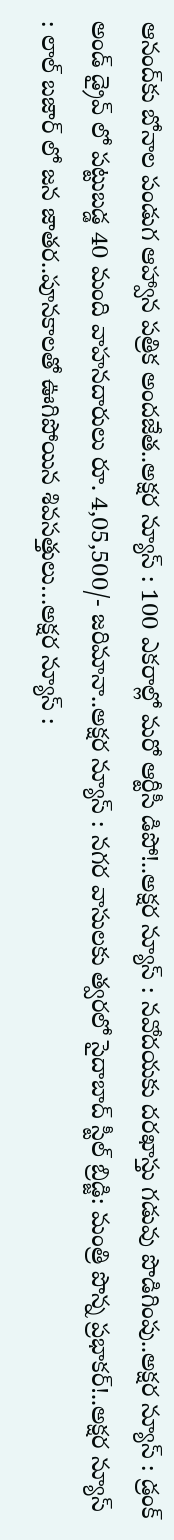ఆనంద్‌కు బోనాల పండుగ ఆహ్వాన పత్రిక అందజేత..అక్షర న్యూస్ : 100 ఎకరాల్లో మరో ఆర్టీసీ డిపో!..అక్షర న్యూస్ : నవోదయకు దరఖాస్తు గడువు పొడిగింపు..అక్షర న్యూస్ : డ్రంక్ అండ్ డ్రైవ్ లో పట్టుబడ్డ 40 మంది వాహనదారులు రూ. 4,05,500/- జరిమానా..అక్షర న్యూస్ : నగర వాసులకు త్వరలో సైదాబాద్ స్టీల్ బ్రిడ్జి: మంత్రి పొన్న ప్రభాకర్!..అక్షర న్యూస్ : లాల్ బజార్ లో జన జాతర..పూనకాలతో ఊగిపోయిన శివసత్తులు…అక్షర న్యూస్ :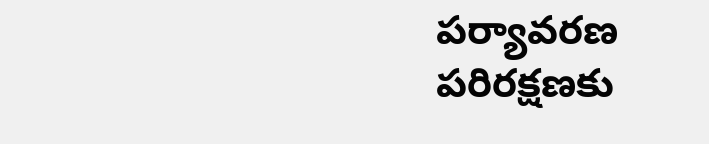పర్యావరణ పరిరక్షణకు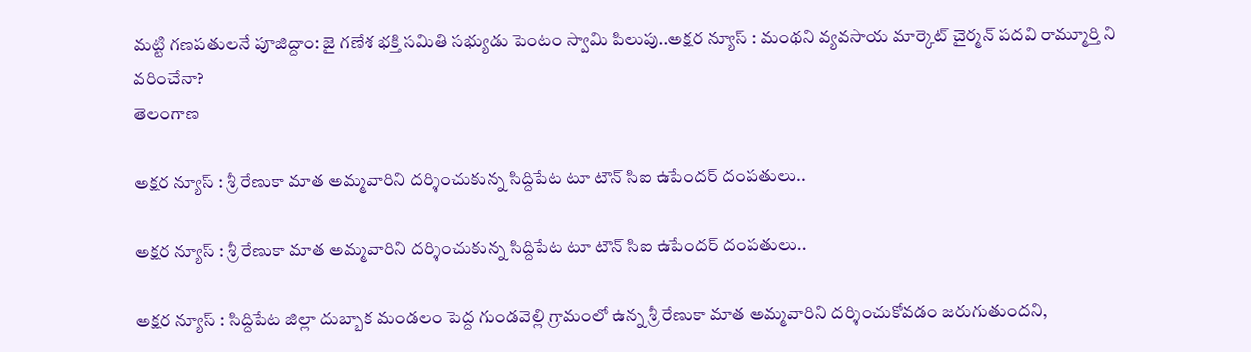మట్టి గణపతులనే పూజిద్దాం: జై గణేశ భక్తి సమితి సభ్యుడు పెంటం స్వామి పిలుపు..అక్షర న్యూస్ : మంథని వ్యవసాయ మార్కెట్ చైర్మన్ పదవి రామ్మూర్తి ని వరించేనా?
తెలంగాణ

అక్షర న్యూస్ : శ్రీ రేణుకా మాత అమ్మవారిని దర్శించుకున్న సిద్దిపేట టూ టౌన్ సిఐ ఉపేందర్ దంపతులు..

అక్షర న్యూస్ : శ్రీ రేణుకా మాత అమ్మవారిని దర్శించుకున్న సిద్దిపేట టూ టౌన్ సిఐ ఉపేందర్ దంపతులు..

అక్షర న్యూస్ : సిద్దిపేట జిల్లా దుబ్బాక మండలం పెద్ద గుండవెల్లి గ్రామంలో ఉన్న శ్రీ రేణుకా మాత అమ్మవారిని దర్శించుకోవడం జరుగుతుందని,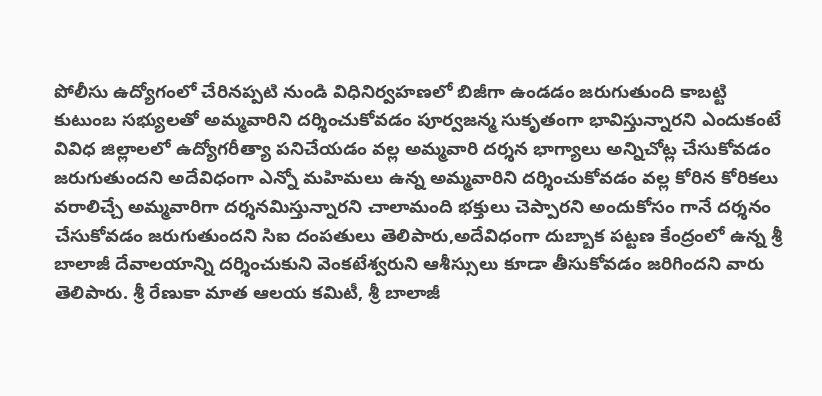పోలీసు ఉద్యోగంలో చేరినప్పటి నుండి విధినిర్వహణలో బిజీగా ఉండడం జరుగుతుంది కాబట్టి కుటుంబ సభ్యులతో అమ్మవారిని దర్శించుకోవడం పూర్వజన్మ సుకృతంగా భావిస్తున్నారని ఎందుకంటే వివిధ జిల్లాలలో ఉద్యోగరీత్యా పనిచేయడం వల్ల అమ్మవారి దర్శన భాగ్యాలు అన్నిచోట్ల చేసుకోవడం జరుగుతుందని అదేవిధంగా ఎన్నో మహిమలు ఉన్న అమ్మవారిని దర్శించుకోవడం వల్ల కోరిన కోరికలు వరాలిచ్చే అమ్మవారిగా దర్శనమిస్తున్నారని చాలామంది భక్తులు చెప్పారని అందుకోసం గానే దర్శనం చేసుకోవడం జరుగుతుందని సిఐ దంపతులు తెలిపారు,అదేవిధంగా దుబ్బాక పట్టణ కేంద్రంలో ఉన్న శ్రీ బాలాజీ దేవాలయాన్ని దర్శించుకుని వెంకటేశ్వరుని ఆశీస్సులు కూడా తీసుకోవడం జరిగిందని వారు తెలిపారు. శ్రీ రేణుకా మాత ఆలయ కమిటీ, శ్రీ బాలాజీ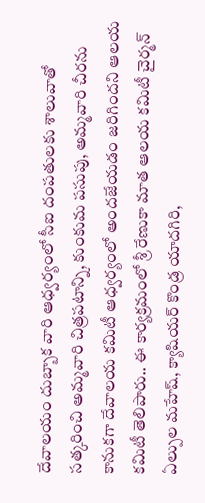దేవాలయం దుబ్బాక వారి ఆధ్వర్యంలో సీఐ దంపతులకు శాలువాతో సత్కరించి అమ్మవారి చిత్రపటాన్ని, కుంకుమ పసుపు, అమ్మవారి చీరను కానుకగా దేవాలయ కమిటీ ఆధ్వర్యంలో అందజేయడం జరిగిందని ఆలయ కమిటీ తెలిపారు.. ఈ కార్యక్రమంలో శ్రీ రేణుకా మాత ఆలయ కమిటీ చైర్మన్ ఏల్పుల మహేష్, క్యాషియర్ కొండ్ర యాదగిరి,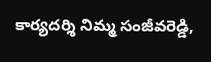కార్యదర్శి నిమ్మ సంజీవరెడ్డి,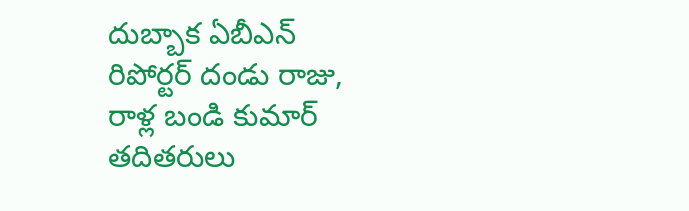దుబ్బాక ఏబీఎన్ రిపోర్టర్ దండు రాజు, రాళ్ల బండి కుమార్ తదితరులు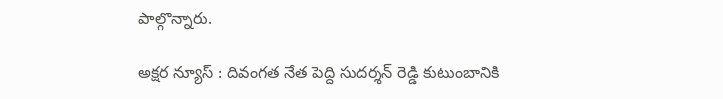పాల్గొన్నారు.

అక్షర న్యూస్ : దివంగత నేత పెద్ది సుదర్శన్ రెడ్డి కుటుంబానికి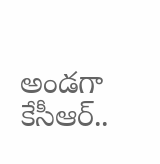అండగా కేసీఆర్..